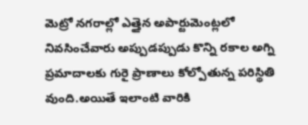మెట్రో నగరాల్లో ఎత్తైన అపార్టుమెంట్లలో నివసించేవారు అప్పుడప్పుడు కొన్ని రకాల అగ్ని ప్రమాదాలకు గురై ప్రాణాలు కోల్పోతున్న పరిస్థితి వుంది.అయితే ఇలాంటి వారికి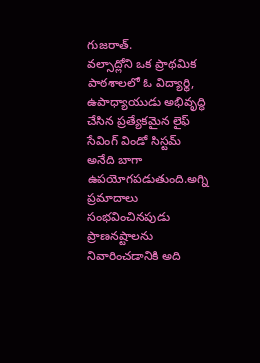గుజరాత్.
వల్సాద్లోని ఒక ప్రాథమిక పాఠశాలలో ఓ విద్యార్థి, ఉపాధ్యాయుడు అభివృద్ధి చేసిన ప్రత్యేకమైన లైఫ్ సేవింగ్ విండో సిస్టమ్ అనేది బాగా ఉపయోగపడుతుంది.అగ్ని ప్రమాదాలు సంభవించినపుడు ప్రాణనష్టాలను నివారించడానికి అది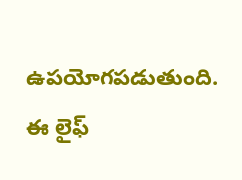ఉపయోగపడుతుంది.
ఈ లైఫ్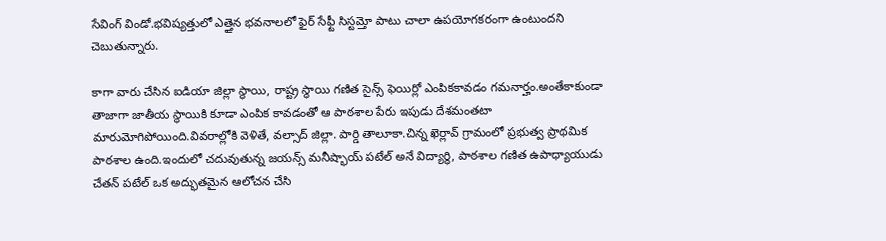సేవింగ్ విండో.భవిష్యత్తులో ఎత్తైన భవనాలలో ఫైర్ సేఫ్టీ సిస్టమ్తో పాటు చాలా ఉపయోగకరంగా ఉంటుందని చెబుతున్నారు.

కాగా వారు చేసిన ఐడియా జిల్లా స్థాయి, రాష్ట్ర స్థాయి గణిత సైన్స్ ఫెయిర్లో ఎంపికకావడం గమనార్హం.అంతేకాకుండా తాజాగా జాతీయ స్థాయికి కూడా ఎంపిక కావడంతో ఆ పాఠశాల పేరు ఇపుడు దేశమంతటా మారుమోగిపోయింది.వివరాల్లోకి వెళితే, వల్సాద్ జిల్లా. పార్డి తాలూకా.చిన్న ఖెర్లావ్ గ్రామంలో ప్రభుత్వ ప్రాథమిక పాఠశాల ఉంది.ఇందులో చదువుతున్న జయన్స్ మనీష్భాయ్ పటేల్ అనే విద్యార్థి, పాఠశాల గణిత ఉపాధ్యాయుడు చేతన్ పటేల్ ఒక అద్భుతమైన ఆలోచన చేసి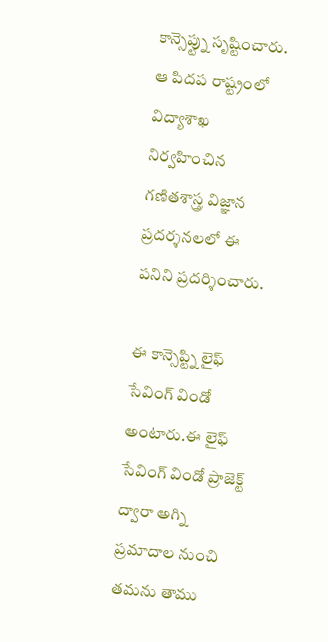కాన్సెప్ట్ను సృష్టించారు.
ఆ పిదప రాష్ట్రంలో విద్యాశాఖ నిర్వహించిన గణితశాస్త్ర విజ్ఞాన ప్రదర్శనలలో ఈ పనిని ప్రదర్శించారు.

ఈ కాన్సెప్ట్ని లైఫ్ సేవింగ్ విండో అంటారు.ఈ లైఫ్ సేవింగ్ విండో ప్రాజెక్ట్ ద్వారా అగ్ని ప్రమాదాల నుంచి తమను తాము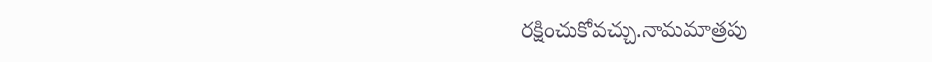రక్షించుకోవచ్చు.నామమాత్రపు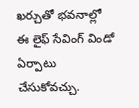ఖర్చుతో భవనాల్లో ఈ లైఫ్ సేవింగ్ విండో ఏర్పాటు చేసుకోవచ్చు.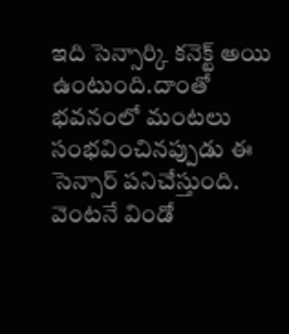ఇది సెన్సార్కి కనెక్ట్ అయి ఉంటుంది.దాంతో భవనంలో మంటలు సంభవించినప్పుడు ఈ సెన్సార్ పనిచేస్తుంది.
వెంటనే విండో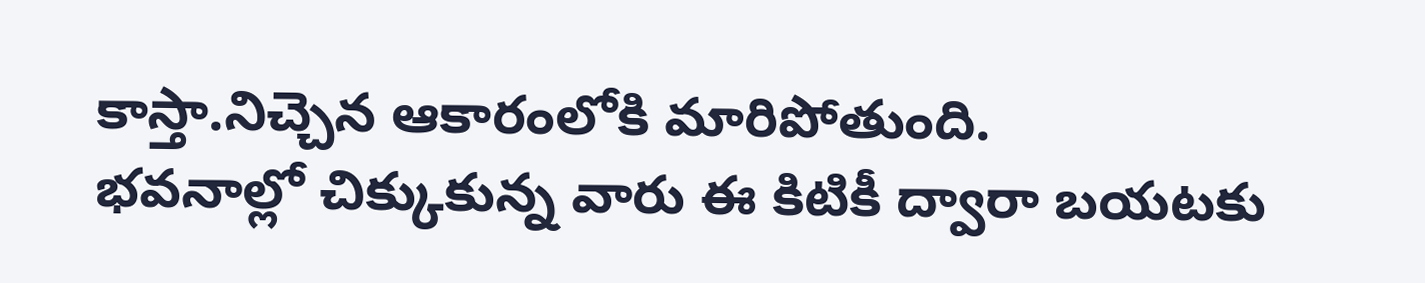కాస్తా.నిచ్చెన ఆకారంలోకి మారిపోతుంది.
భవనాల్లో చిక్కుకున్న వారు ఈ కిటికీ ద్వారా బయటకు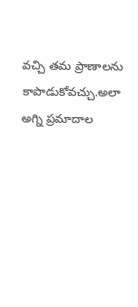వచ్చి తమ ప్రాణాలను కాపాడుకోవచ్చు.అలా అగ్ని ప్రమాదాల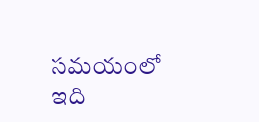సమయంలో ఇది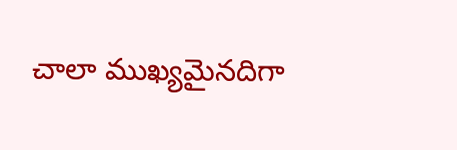చాలా ముఖ్యమైనదిగా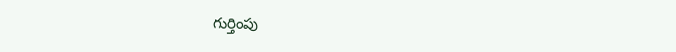గుర్తింపు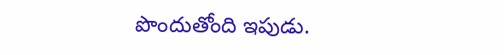పొందుతోంది ఇపుడు.